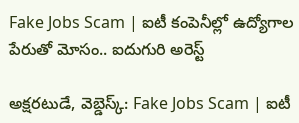Fake Jobs Scam | ఐటీ కంపెనీల్లో ఉద్యోగాల పేరుతో మోసం.. ఐదుగురి అరెస్ట్

అక్షరటుడే, వెబ్డెస్క్: Fake Jobs Scam | ఐటీ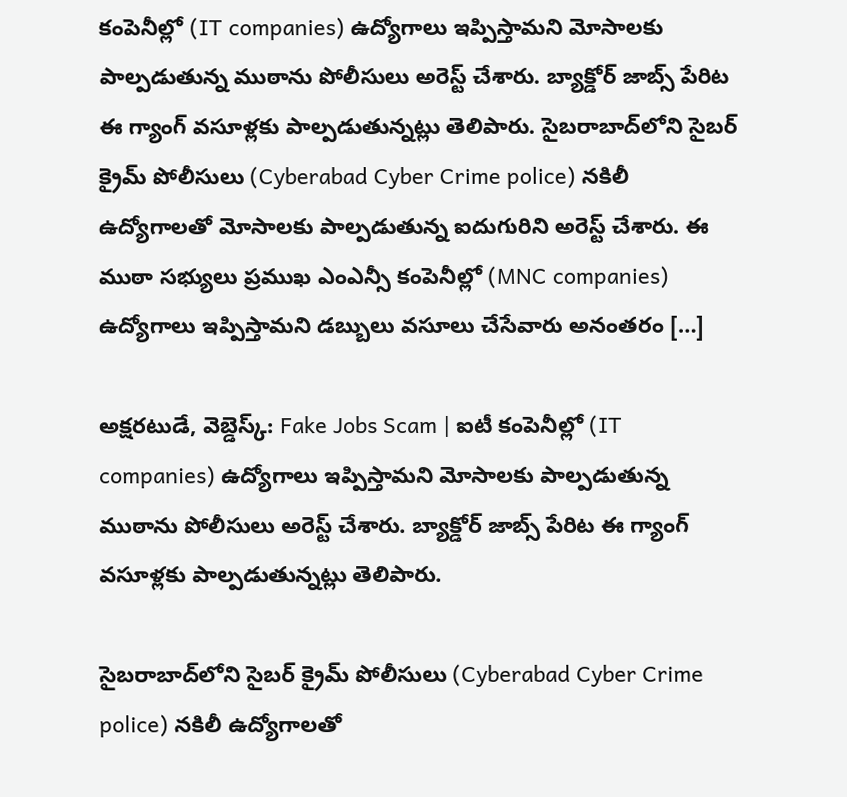కంపెనీల్లో (IT companies) ఉద్యోగాలు ఇప్పిస్తామని మోసాలకు పాల్పడుతున్న ముఠాను పోలీసులు అరెస్ట్ చేశారు. బ్యాక్డోర్ జాబ్స్ పేరిట ఈ గ్యాంగ్ వసూళ్లకు పాల్పడుతున్నట్లు తెలిపారు. సైబరాబాద్‌లోని సైబర్ క్రైమ్ పోలీసులు (Cyberabad Cyber Crime police) నకిలీ ఉద్యోగాలతో మోసాలకు పాల్పడుతున్న ఐదుగురిని అరెస్ట్ చేశారు. ఈ ముఠా సభ్యులు ప్రముఖ ఎంఎన్సీ కంపెనీల్లో (MNC companies) ఉద్యోగాలు ఇప్పిస్తామని డబ్బులు వసూలు చేసేవారు అనంతరం […]

అక్షరటుడే, వెబ్డెస్క్: Fake Jobs Scam | ఐటీ కంపెనీల్లో (IT companies) ఉద్యోగాలు ఇప్పిస్తామని మోసాలకు పాల్పడుతున్న ముఠాను పోలీసులు అరెస్ట్ చేశారు. బ్యాక్డోర్ జాబ్స్ పేరిట ఈ గ్యాంగ్ వసూళ్లకు పాల్పడుతున్నట్లు తెలిపారు.

సైబరాబాద్‌లోని సైబర్ క్రైమ్ పోలీసులు (Cyberabad Cyber Crime police) నకిలీ ఉద్యోగాలతో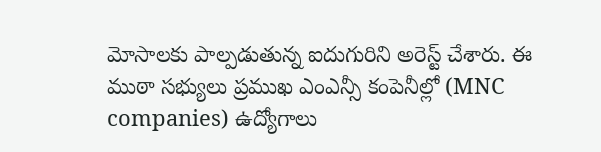మోసాలకు పాల్పడుతున్న ఐదుగురిని అరెస్ట్ చేశారు. ఈ ముఠా సభ్యులు ప్రముఖ ఎంఎన్సీ కంపెనీల్లో (MNC companies) ఉద్యోగాలు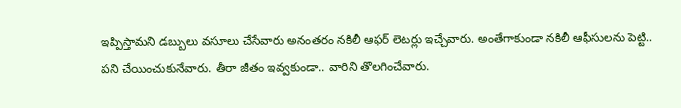ఇప్పిస్తామని డబ్బులు వసూలు చేసేవారు అనంతరం నకిలీ ఆఫర్ లెటర్లు ఇచ్చేవారు. అంతేగాకుండా నకిలీ ఆఫీసులను పెట్టి.. పని చేయించుకునేవారు. తీరా జీతం ఇవ్వకుండా.. వారిని తొలగించేవారు.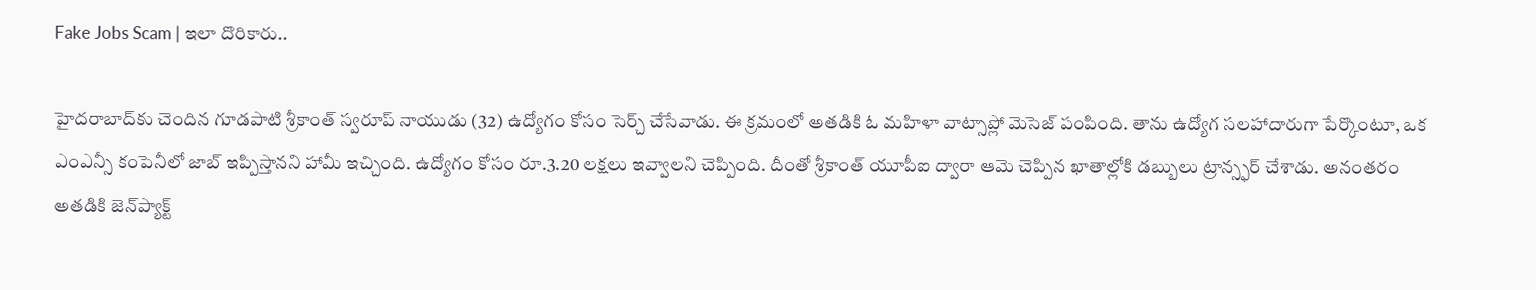Fake Jobs Scam | ఇలా దొరికారు..

హైదరాబాద్‌కు చెందిన గూడపాటి శ్రీకాంత్ స్వరూప్ నాయుడు (32) ఉద్యోగం కోసం సెర్చ్ చేసేవాడు. ఈ క్రమంలో అతడికి ఓ మహిళా వాట్సాప్లో మెసెజ్ పంపింది. తాను ఉద్యోగ సలహాదారుగా పేర్కొంటూ, ఒక ఎంఎన్సీ కంపెనీలో జాబ్ ఇప్పిస్తానని హామీ ఇచ్చింది. ఉద్యోగం కోసం రూ.3.20 లక్షలు ఇవ్వాలని చెప్పింది. దీంతో శ్రీకాంత్ యూపీఐ ద్వారా ఆమె చెప్పిన ఖాతాల్లోకి డబ్బులు ట్రాన్స్ఫర్ చేశాడు. అనంతరం అతడికి జెన్‌ప్యాక్ట్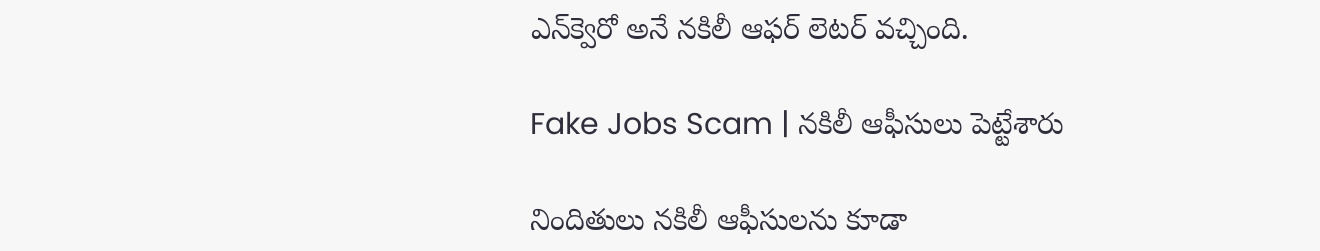ఎన్‌క్వెరో అనే నకిలీ ఆఫర్ లెటర్ వచ్చింది.

Fake Jobs Scam | నకిలీ ఆఫీసులు పెట్టేశారు

నిందితులు నకిలీ ఆఫీసులను కూడా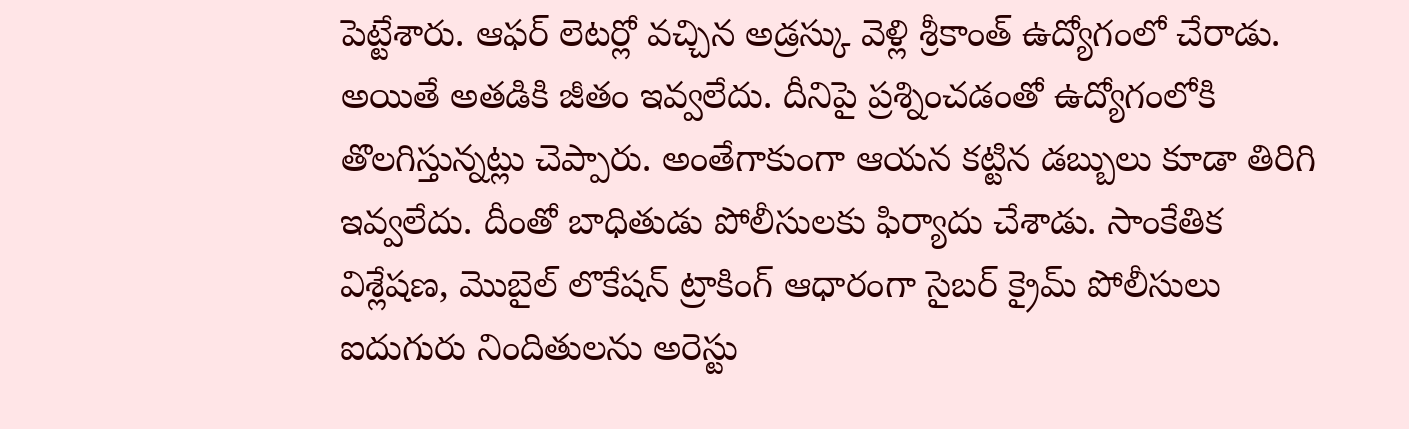పెట్టేశారు. ఆఫర్ లెటర్లో వచ్చిన అడ్రస్కు వెళ్లి శ్రీకాంత్ ఉద్యోగంలో చేరాడు. అయితే అతడికి జీతం ఇవ్వలేదు. దీనిపై ప్రశ్నించడంతో ఉద్యోగంలోకి తొలగిస్తున్నట్లు చెప్పారు. అంతేగాకుంగా ఆయన కట్టిన డబ్బులు కూడా తిరిగి ఇవ్వలేదు. దీంతో బాధితుడు పోలీసులకు ఫిర్యాదు చేశాడు. సాంకేతిక విశ్లేషణ, మొబైల్ లొకేషన్ ట్రాకింగ్ ఆధారంగా సైబర్ క్రైమ్ పోలీసులు ఐదుగురు నిందితులను అరెస్టు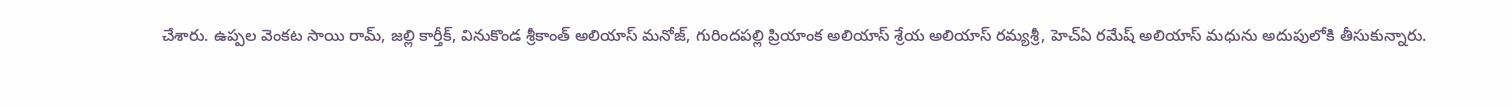చేశారు. ఉప్పల వెంకట సాయి రామ్, జల్లి కార్తీక్, వినుకొండ శ్రీకాంత్ అలియాస్ మనోజ్, గురిందపల్లి ప్రియాంక అలియాస్ శ్రేయ అలియాస్ రమ్యశ్రీ, హెచ్‌ఏ రమేష్ అలియాస్ మధును అదుపులోకి తీసుకున్నారు.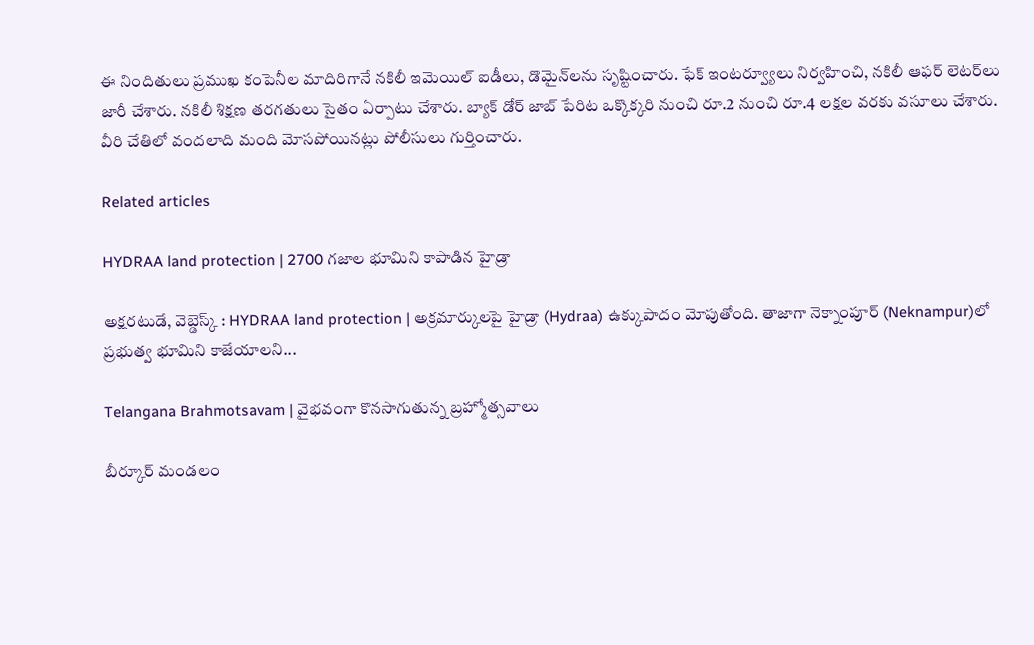ఈ నిందితులు ప్రముఖ కంపెనీల మాదిరిగానే నకిలీ ఇమెయిల్ ఐడీలు, డొమైన్‌లను సృష్టించారు. ఫేక్ ఇంటర్వ్యూలు నిర్వహించి, నకిలీ ఆఫర్ లెటర్‌లు జారీ చేశారు. నకిలీ శిక్షణ తరగతులు సైతం ఏర్పాటు చేశారు. బ్యాక్ డోర్ జాబ్ పేరిట ఒక్కొక్కరి నుంచి రూ.2 నుంచి రూ.4 లక్షల వరకు వసూలు చేశారు. వీరి చేతిలో వందలాది మంది మోసపోయినట్లు పోలీసులు గుర్తించారు.

Related articles

HYDRAA land protection | 2700 గ‌జాల భూమిని కాపాడిన హైడ్రా

అక్షరటుడే, వెబ్డెస్క్ : HYDRAA land protection | అక్రమార్కులపై హైడ్రా (Hydraa) ఉక్కుపాదం మోపుతోంది. తాజాగా నెక్నాంపూర్‌ (Neknampur)లో ప్ర‌భుత్వ భూమిని కాజేయాల‌ని...

Telangana Brahmotsavam | వైభవంగా కొనసాగుతున్న బ్రహ్మోత్సవాలు

బీర్కూర్ మండలం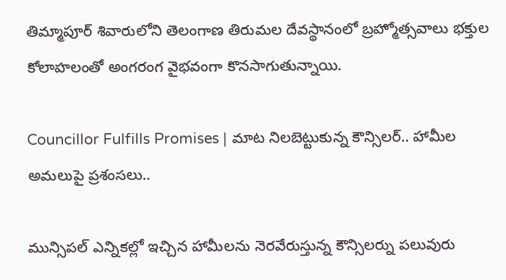తిమ్మాపూర్ శివారులోని తెలంగాణ తిరుమల దేవస్థానంలో బ్రహ్మోత్సవాలు భక్తుల కోలాహలంతో అంగరంగ వైభవంగా కొనసాగుతున్నాయి.

Councillor Fulfills Promises | మాట నిలబెట్టుకున్న కౌన్సిలర్.. హామీల అమలుపై ప్రశంసలు..

మున్సిపల్ ఎన్నికల్లో ఇచ్చిన హామీలను నెరవేరుస్తున్న కౌన్సిలర్ను పలువురు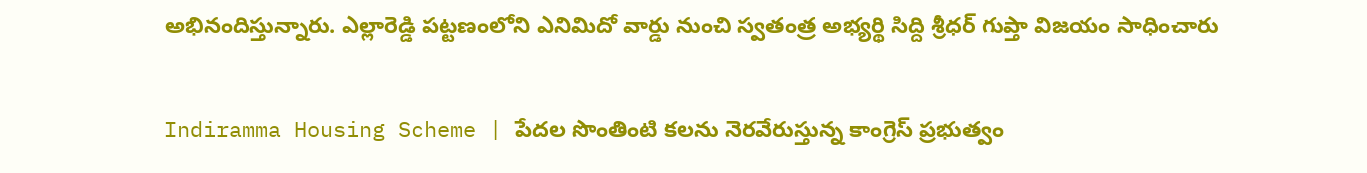అభినందిస్తున్నారు. ఎల్లారెడ్డి పట్టణంలోని ఎనిమిదో వార్డు నుంచి స్వతంత్ర అభ్యర్థి సిద్ది శ్రీధర్ గుప్తా విజయం సాధించారు

Indiramma Housing Scheme | పేదల సొంతింటి కలను నెరవేరుస్తున్న కాంగ్రెస్ ప్రభుత్వం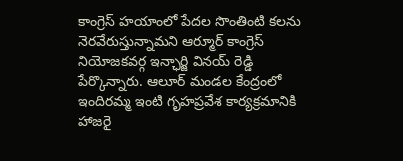కాంగ్రెస్ హయాంలో పేదల సొంతింటి కలను నెరవేరుస్తున్నామని ఆర్మూర్ కాంగ్రెస్ నియోజకవర్గ ఇన్ఛార్జి వినయ్ రెడ్డి పేర్కొన్నారు. ఆలూర్ మండల కేంద్రంలో ఇందిరమ్మ ఇంటి గృహప్రవేశ కార్యక్రమానికి హాజరై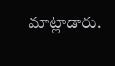మాట్లాడారు.